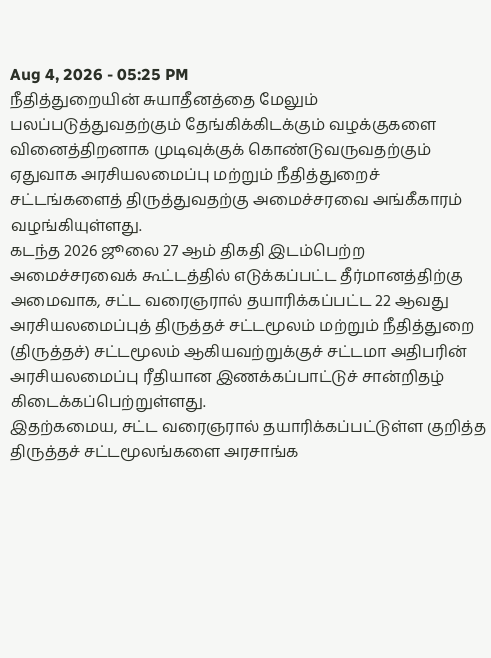Aug 4, 2026 - 05:25 PM
நீதித்துறையின் சுயாதீனத்தை மேலும் பலப்படுத்துவதற்கும் தேங்கிக்கிடக்கும் வழக்குகளை வினைத்திறனாக முடிவுக்குக் கொண்டுவருவதற்கும் ஏதுவாக அரசியலமைப்பு மற்றும் நீதித்துறைச் சட்டங்களைத் திருத்துவதற்கு அமைச்சரவை அங்கீகாரம் வழங்கியுள்ளது.
கடந்த 2026 ஜூலை 27 ஆம் திகதி இடம்பெற்ற அமைச்சரவைக் கூட்டத்தில் எடுக்கப்பட்ட தீர்மானத்திற்கு அமைவாக, சட்ட வரைஞரால் தயாரிக்கப்பட்ட 22 ஆவது அரசியலமைப்புத் திருத்தச் சட்டமூலம் மற்றும் நீதித்துறை (திருத்தச்) சட்டமூலம் ஆகியவற்றுக்குச் சட்டமா அதிபரின் அரசியலமைப்பு ரீதியான இணக்கப்பாட்டுச் சான்றிதழ் கிடைக்கப்பெற்றுள்ளது.
இதற்கமைய, சட்ட வரைஞரால் தயாரிக்கப்பட்டுள்ள குறித்த திருத்தச் சட்டமூலங்களை அரசாங்க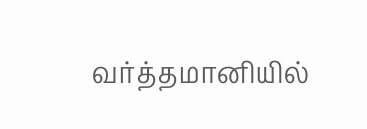வர்த்தமானியில்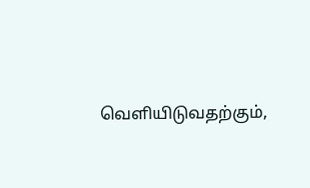வெளியிடுவதற்கும்,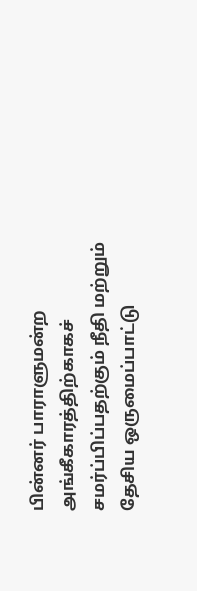பின்னர் பாராளுமன்ற அங்கீகாரத்திற்காகச் சமர்ப்பிப்பதற்கும் நீதி மற்றும் தேசிய ஒருமைப்பாட்டு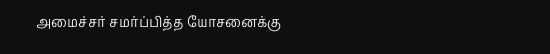அமைச்சர் சமர்ப்பித்த யோசனைக்கு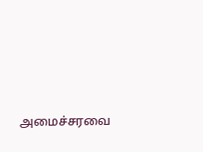அமைச்சரவை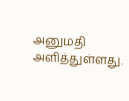அனுமதி அளித்துள்ளது.